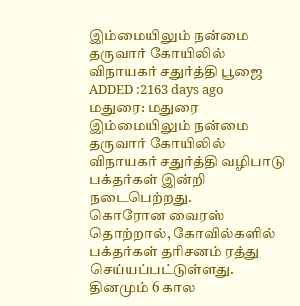இம்மையிலும் நன்மை தருவார் கோயிலில் விநாயகர் சதுர்த்தி பூஜை
ADDED :2163 days ago
மதுரை: மதுரை இம்மையிலும் நன்மை தருவார் கோயிலில் விநாயகர் சதுர்த்தி வழிபாடு பக்தர்கள் இன்றி நடைபெற்றது.
கொரோன வைரஸ் தொற்றால், கோவில்களில் பக்தர்கள் தரிசனம் ரத்து செய்யப்பட்டுள்ளது. தினமும் 6 கால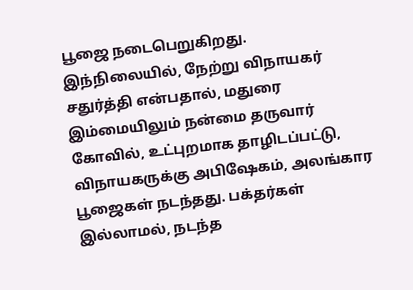பூஜை நடைபெறுகிறது. இந்நிலையில், நேற்று விநாயகர் சதுர்த்தி என்பதால், மதுரை இம்மையிலும் நன்மை தருவார் கோவில், உட்புறமாக தாழிடப்பட்டு, விநாயகருக்கு அபிஷேகம், அலங்கார பூஜைகள் நடந்தது. பக்தர்கள் இல்லாமல், நடந்த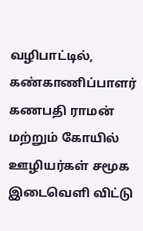வழிபாட்டில், கண்காணிப்பாளர் கணபதி ராமன் மற்றும் கோயில் ஊழியர்கள் சமூக இடைவெளி விட்டு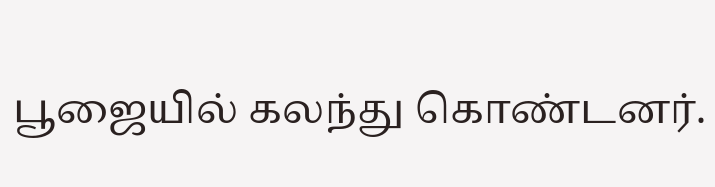பூஜையில் கலந்து கொண்டனர்.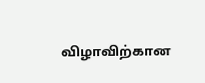விழாவிற்கான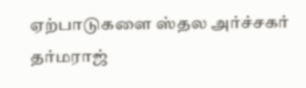ஏற்பாடுகளை ஸ்தல அர்ச்சகர் தர்மராஜ்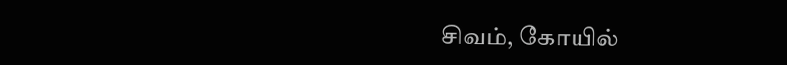சிவம், கோயில்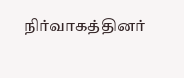நிர்வாகத்தினர்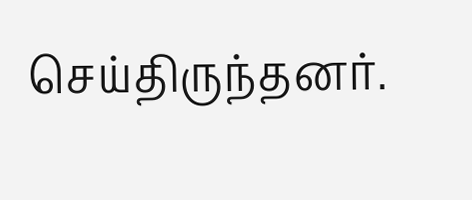செய்திருந்தனர்.